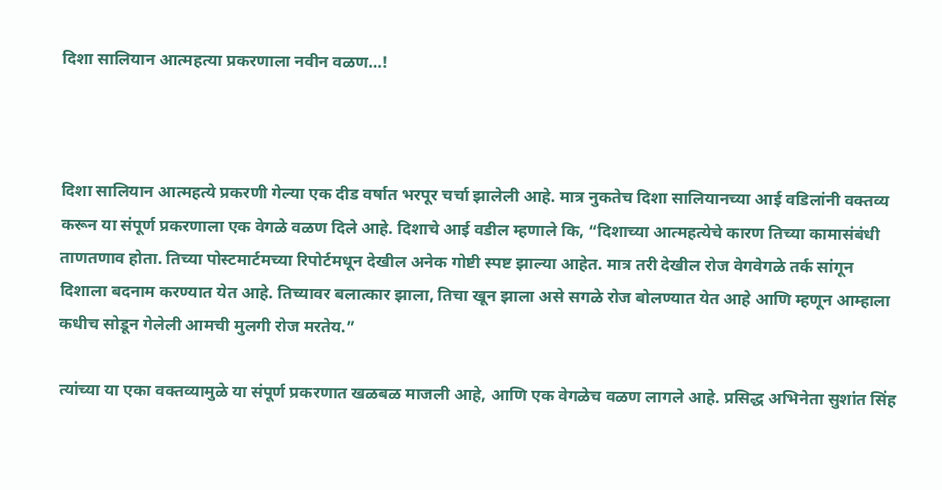दिशा सालियान आत्महत्या प्रकरणाला नवीन वळण…!



दिशा सालियान आत्महत्ये प्रकरणी गेल्या एक दीड वर्षात भरपूर चर्चा झालेली आहे. मात्र नुकतेच दिशा सालियानच्या आई वडिलांनी वक्तव्य करून या संपूर्ण प्रकरणाला एक वेगळे वळण दिले आहे. दिशाचे आई वडील म्हणाले कि, “दिशाच्या आत्महत्येचे कारण तिच्या कामासंबंधी ताणतणाव होता. तिच्या पोस्टमार्टमच्या रिपोर्टमधून देखील अनेक गोष्टी स्पष्ट झाल्या आहेत. मात्र तरी देखील रोज वेगवेगळे तर्क सांगून दिशाला बदनाम करण्यात येत आहे. तिच्यावर बलात्कार झाला, तिचा खून झाला असे सगळे रोज बोलण्यात येत आहे आणि म्हणून आम्हाला कधीच सोडून गेलेली आमची मुलगी रोज मरतेय.”

त्यांच्या या एका वक्तव्यामुळे या संपूर्ण प्रकरणात खळबळ माजली आहे, आणि एक वेगळेच वळण लागले आहे. प्रसिद्ध अभिनेता सुशांत सिंह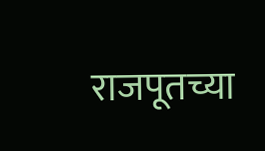राजपूतच्या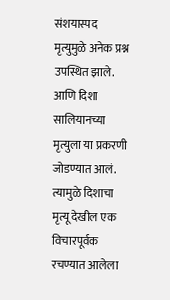संशयास्पद मृत्युमुळे अनेक प्रश्न उपस्थित झाले. आणि दिशा सालियानच्या मृत्युला या प्रकरणी जोडण्यात आलं. त्यामुळे दिशाचा मृत्यू देखील एक विचारपूर्वक रचण्यात आलेला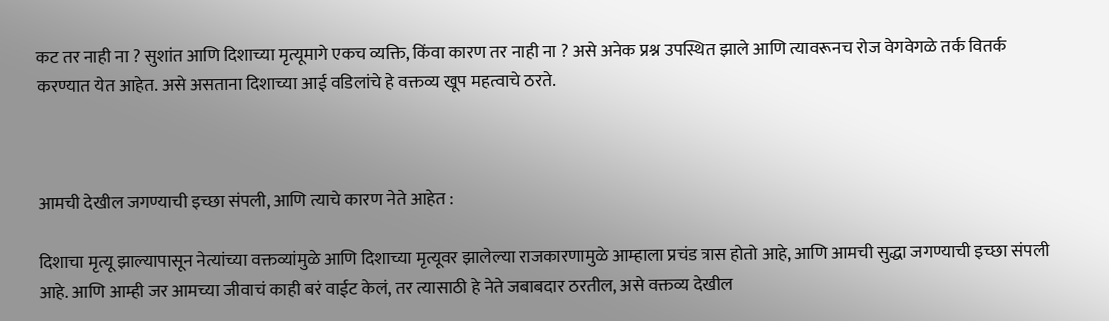कट तर नाही ना ? सुशांत आणि दिशाच्या मृत्यूमागे एकच व्यक्ति, किंवा कारण तर नाही ना ? असे अनेक प्रश्न उपस्थित झाले आणि त्यावरूनच रोज वेगवेगळे तर्क वितर्क करण्यात येत आहेत. असे असताना दिशाच्या आई वडिलांचे हे वक्तव्य खूप महत्वाचे ठरते.



आमची देखील जगण्याची इच्छा संपली, आणि त्याचे कारण नेते आहेत :

दिशाचा मृत्यू झाल्यापासून नेत्यांच्या वक्तव्यांमुळे आणि दिशाच्या मृत्यूवर झालेल्या राजकारणामुळे आम्हाला प्रचंड त्रास होतो आहे, आणि आमची सुद्धा जगण्याची इच्छा संपली आहे. आणि आम्ही जर आमच्या जीवाचं काही बरं वाईट केलं, तर त्यासाठी हे नेते जबाबदार ठरतील, असे वक्तव्य देखील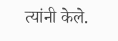त्यांनी केले.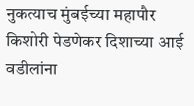नुकत्याच मुंबईच्या महापौर किशोरी पेडणेकर दिशाच्या आई वडीलांना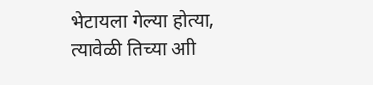भेटायला गेल्या होत्या, त्यावेळी तिच्या आी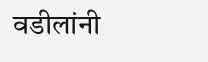वडीलांनी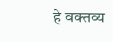हे वक्तव्य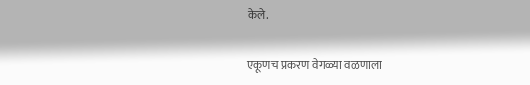केले.

एकूणच प्रकरण वेगळ्या वळणाला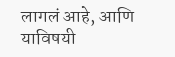लागलं आहे, आणि याविषयी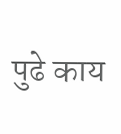पुढे काय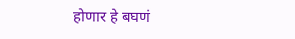होणार हे बघणं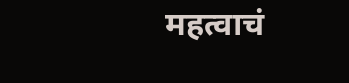महत्वाचं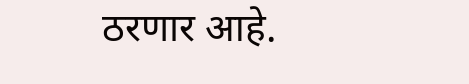ठरणार आहे.